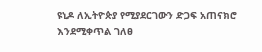ዩኒዶ ለኢትዮጵያ የሚያደርገውን ድጋፍ አጠናክሮ እንደሚቀጥል ገለፀ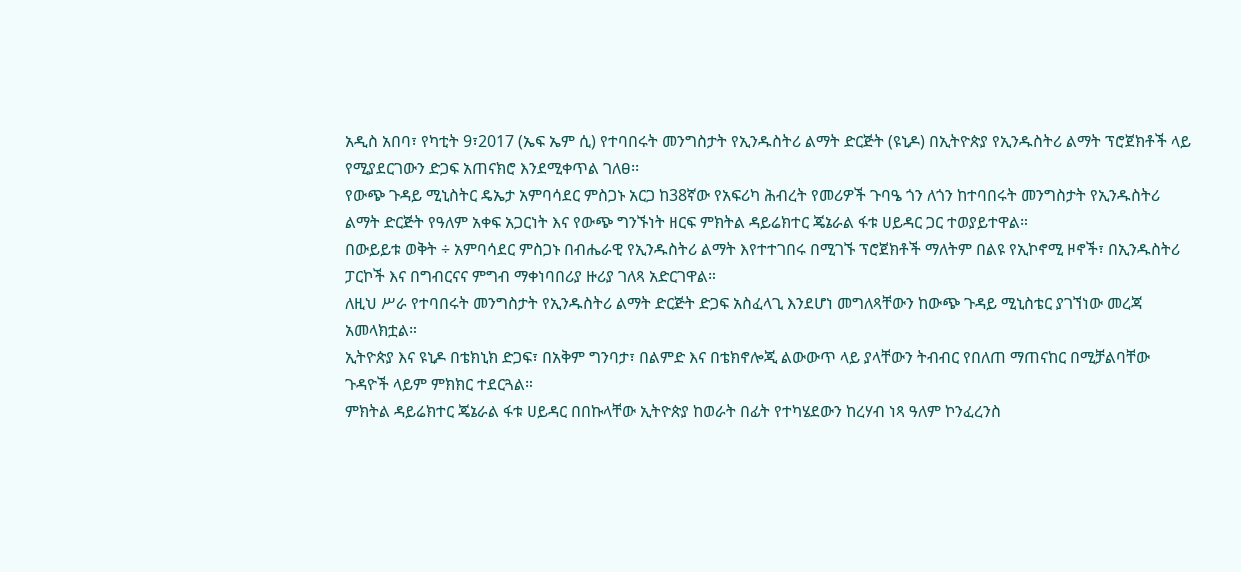አዲስ አበባ፣ የካቲት 9፣2017 (ኤፍ ኤም ሲ) የተባበሩት መንግስታት የኢንዱስትሪ ልማት ድርጅት (ዩኒዶ) በኢትዮጵያ የኢንዱስትሪ ልማት ፕሮጀክቶች ላይ የሚያደርገውን ድጋፍ አጠናክሮ እንደሚቀጥል ገለፀ፡፡
የውጭ ጉዳይ ሚኒስትር ዴኤታ አምባሳደር ምስጋኑ አርጋ ከ38ኛው የአፍሪካ ሕብረት የመሪዎች ጉባዔ ጎን ለጎን ከተባበሩት መንግስታት የኢንዱስትሪ ልማት ድርጅት የዓለም አቀፍ አጋርነት እና የውጭ ግንኙነት ዘርፍ ምክትል ዳይሬክተር ጄኔራል ፋቱ ሀይዳር ጋር ተወያይተዋል።
በውይይቱ ወቅት ÷ አምባሳደር ምስጋኑ በብሔራዊ የኢንዱስትሪ ልማት እየተተገበሩ በሚገኙ ፕሮጀክቶች ማለትም በልዩ የኢኮኖሚ ዞኖች፣ በኢንዱስትሪ ፓርኮች እና በግብርናና ምግብ ማቀነባበሪያ ዙሪያ ገለጻ አድርገዋል።
ለዚህ ሥራ የተባበሩት መንግስታት የኢንዱስትሪ ልማት ድርጅት ድጋፍ አስፈላጊ እንደሆነ መግለጻቸውን ከውጭ ጉዳይ ሚኒስቴር ያገኘነው መረጃ አመላክቷል።
ኢትዮጵያ እና ዩኒዶ በቴክኒክ ድጋፍ፣ በአቅም ግንባታ፣ በልምድ እና በቴክኖሎጂ ልውውጥ ላይ ያላቸውን ትብብር የበለጠ ማጠናከር በሚቻልባቸው ጉዳዮች ላይም ምክክር ተደርጓል።
ምክትል ዳይሬክተር ጄኔራል ፋቱ ሀይዳር በበኩላቸው ኢትዮጵያ ከወራት በፊት የተካሄደውን ከረሃብ ነጻ ዓለም ኮንፈረንስ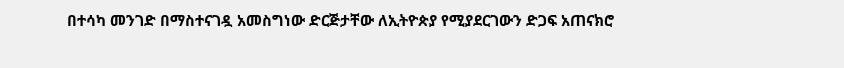በተሳካ መንገድ በማስተናገዷ አመስግነው ድርጅታቸው ለኢትዮጵያ የሚያደርገውን ድጋፍ አጠናክሮ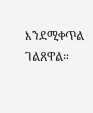እንደሚቀጥል ገልጸዋል።